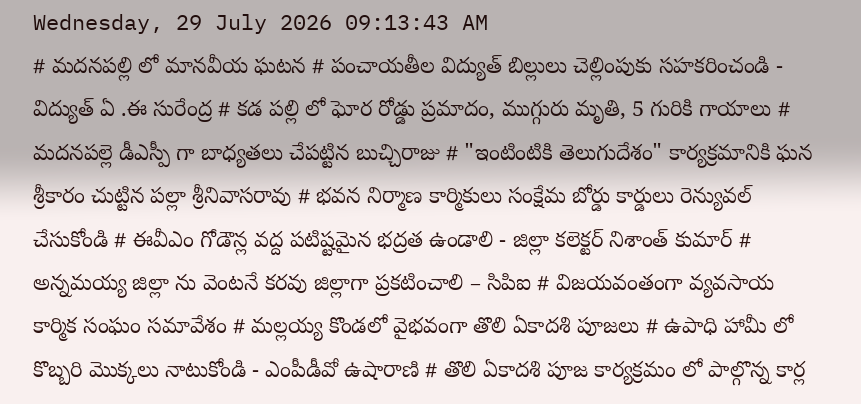Wednesday, 29 July 2026 09:13:43 AM
# మదనపల్లి లో మానవీయ ఘటన # పంచాయతీల విద్యుత్ బిల్లులు చెల్లింపుకు సహకరించండి - విద్యుత్ ఏ .ఈ సురేంద్ర # కడ పల్లి లో ఘోర రోడ్డు ప్రమాదం, ముగ్గురు మృతి, 5 గురికి గాయాలు # మదనపల్లె డీఎస్పీ గా బాధ్యతలు చేపట్టిన బుచ్చిరాజు # "ఇంటింటికి తెలుగుదేశం" కార్యక్రమానికి ఘన శ్రీకారం చుట్టిన పల్లా శ్రీనివాసరావు # భవన నిర్మాణ కార్మికులు సంక్షేమ బోర్డు కార్డులు రెన్యువల్ చేసుకోండి # ఈవీఎం గోడౌన్ల వద్ద పటిష్టమైన భద్రత ఉండాలి - జిల్లా కలెక్టర్ నిశాంత్ కుమార్ # అన్నమయ్య జిల్లా ను వెంటనే కరవు జిల్లాగా ప్రకటించాలి – సిపిఐ # విజయవంతంగా వ్యవసాయ కార్మిక సంఘం సమావేశం # మల్లయ్య కొండలో వైభవంగా తొలి ఏకాదశి పూజలు # ఉపాధి హామీ లో కొబ్బరి మొక్కలు నాటుకోండి - ఎంపీడీవో ఉషారాణి # తొలి ఏకాదశి పూజ కార్యక్రమం లో పాల్గొన్న కార్ల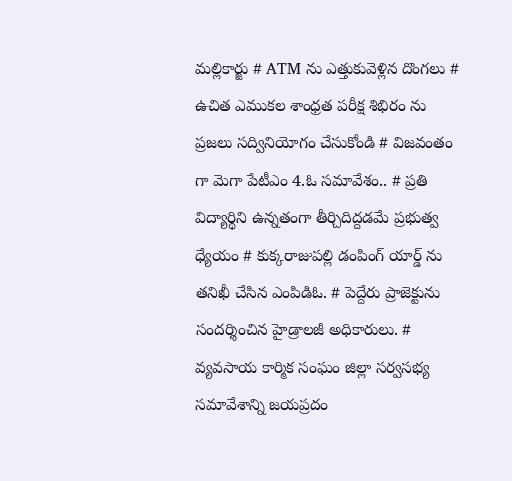మల్లికార్జు # ATM ను ఎత్తుకువెళ్లిన దొంగలు # ఉచిత ఎముకల శాంధ్రత పరీక్ష శిభిరం ను ప్రజలు సద్వినియోగం చేసుకోండి # విజవంతం గా మెగా పేటీఎం 4.ఓ సమావేశం.. # ప్రతి విద్యార్థిని ఉన్నతంగా తీర్చిదిద్దడమే ప్రభుత్వ ధ్యేయం # కుక్కరాజుపల్లి డంపింగ్ యార్డ్ ను తనిఖీ చేసిన ఎంపిడిఓ. # పెద్దేరు ప్రాజెక్టును సందర్శించిన హైడ్రాలజీ అధికారులు. # వ్యవసాయ కార్మిక సంఘం జిల్లా సర్వసభ్య సమావేశాన్ని జయప్రదం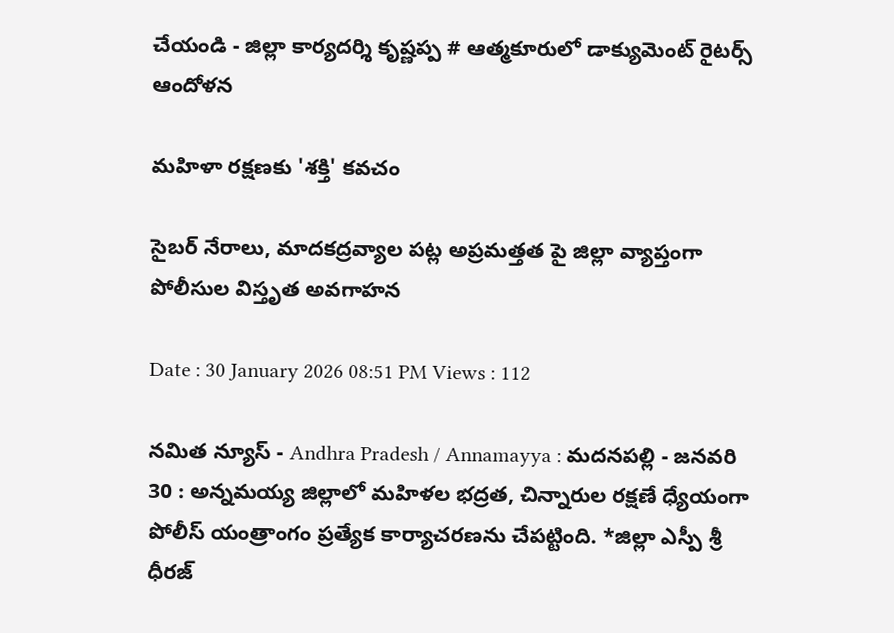చేయండి - జిల్లా కార్యదర్శి కృష్ణప్ప # ఆత్మకూరులో డాక్యుమెంట్ రైటర్స్ ఆందోళన

మహిళా రక్షణకు 'శక్తి' కవచం

సైబర్ నేరాలు, మాదకద్రవ్యాల పట్ల అప్రమత్తత పై జిల్లా వ్యాప్తంగా పోలీసుల విస్తృత అవగాహన

Date : 30 January 2026 08:51 PM Views : 112

నమిత న్యూస్ - Andhra Pradesh / Annamayya : మదనపల్లి - జనవరి 30 : అన్నమయ్య జిల్లాలో మహిళల భద్రత, చిన్నారుల రక్షణే ధ్యేయంగా పోలీస్ యంత్రాంగం ప్రత్యేక కార్యాచరణను చేపట్టింది. *జిల్లా ఎస్పీ శ్రీ ధీరజ్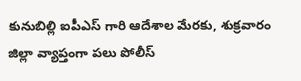కునుబిల్లి ఐపీఎస్ గారి ఆదేశాల మేరకు, శుక్రవారం జిల్లా వ్యాప్తంగా పలు పోలీస్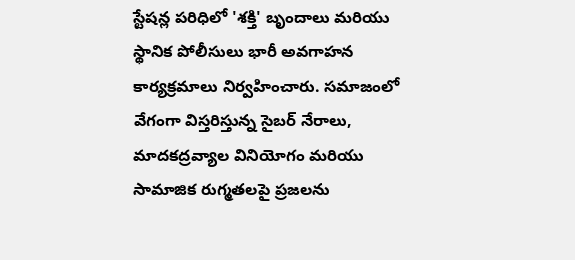స్టేషన్ల పరిధిలో 'శక్తి' బృందాలు మరియు స్థానిక పోలీసులు భారీ అవగాహన కార్యక్రమాలు నిర్వహించారు. సమాజంలో వేగంగా విస్తరిస్తున్న సైబర్ నేరాలు, మాదకద్రవ్యాల వినియోగం మరియు సామాజిక రుగ్మతలపై ప్రజలను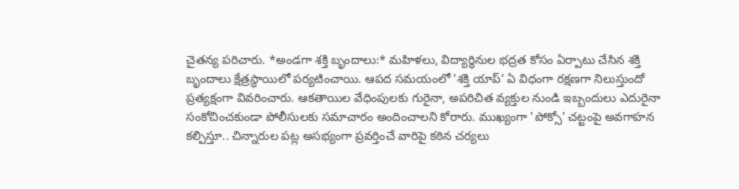చైతన్య పరిచారు. *అండగా శక్తి బృందాలు:* మహిళలు, విద్యార్థినుల భద్రత కోసం ఏర్పాటు చేసిన శక్తి బృందాలు క్షేత్రస్థాయిలో పర్యటించాయి. ఆపద సమయంలో 'శక్తి యాప్' ఏ విధంగా రక్షణగా నిలుస్తుందో ప్రత్యక్షంగా వివరించారు. ఆకతాయిల వేధింపులకు గురైనా, అపరిచిత వ్యక్తుల నుండి ఇబ్బందులు ఎదురైనా సంకోచించకుండా పోలీసులకు సమాచారం అందించాలని కోరారు. ముఖ్యంగా 'పోక్సో' చట్టంపై అవగాహన కల్పిస్తూ.. చిన్నారుల పట్ల అసభ్యంగా ప్రవర్తించే వారిపై కఠిన చర్యలు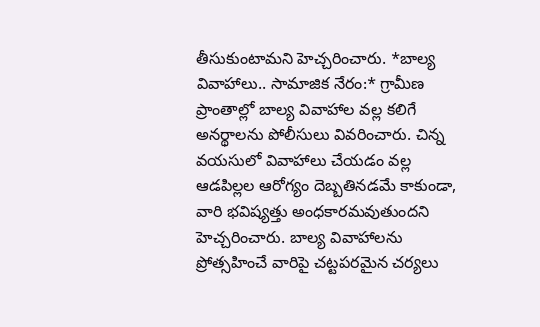తీసుకుంటామని హెచ్చరించారు. *బాల్య వివాహాలు.. సామాజిక నేరం:* గ్రామీణ ప్రాంతాల్లో బాల్య వివాహాల వల్ల కలిగే అనర్థాలను పోలీసులు వివరించారు. చిన్న వయసులో వివాహాలు చేయడం వల్ల ఆడపిల్లల ఆరోగ్యం దెబ్బతినడమే కాకుండా, వారి భవిష్యత్తు అంధకారమవుతుందని హెచ్చరించారు. బాల్య వివాహాలను ప్రోత్సహించే వారిపై చట్టపరమైన చర్యలు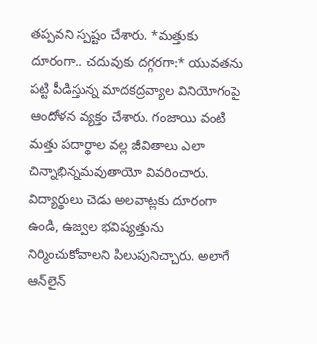తప్పవని స్పష్టం చేశారు. *మత్తుకు దూరంగా.. చదువుకు దగ్గరగా:* యువతను పట్టి పీడిస్తున్న మాదకద్రవ్యాల వినియోగంపై ఆందోళన వ్యక్తం చేశారు. గంజాయి వంటి మత్తు పదార్థాల వల్ల జీవితాలు ఎలా చిన్నాభిన్నమవుతాయో వివరించారు. విద్యార్థులు చెడు అలవాట్లకు దూరంగా ఉండి, ఉజ్వల భవిష్యత్తును నిర్మించుకోవాలని పిలుపునిచ్చారు. అలాగే ఆన్‌లైన్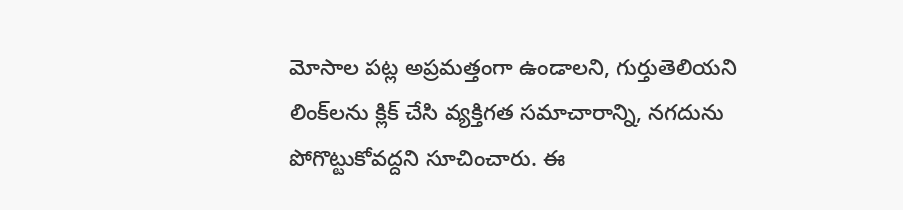మోసాల పట్ల అప్రమత్తంగా ఉండాలని, గుర్తుతెలియని లింక్‌లను క్లిక్ చేసి వ్యక్తిగత సమాచారాన్ని, నగదును పోగొట్టుకోవద్దని సూచించారు. ఈ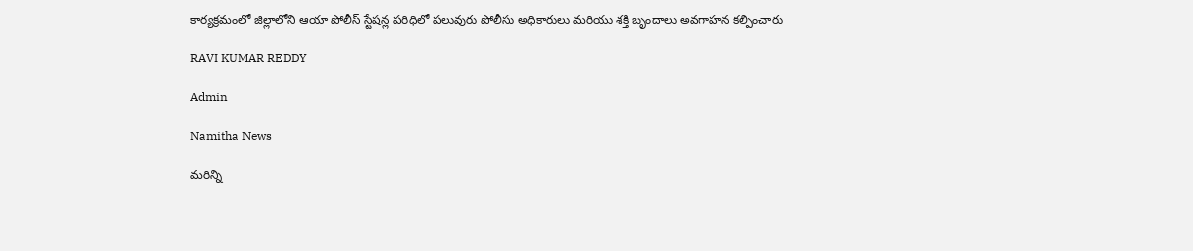కార్యక్రమంలో జిల్లాలోని ఆయా పోలీస్ స్టేషన్ల పరిధిలో పలువురు పోలీసు అధికారులు మరియు శక్తి బృందాలు అవగాహన కల్పించారు

RAVI KUMAR REDDY

Admin

Namitha News

మరిన్ని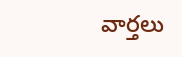వార్తలు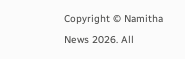Copyright © Namitha News 2026. All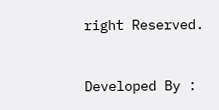right Reserved.



Developed By :